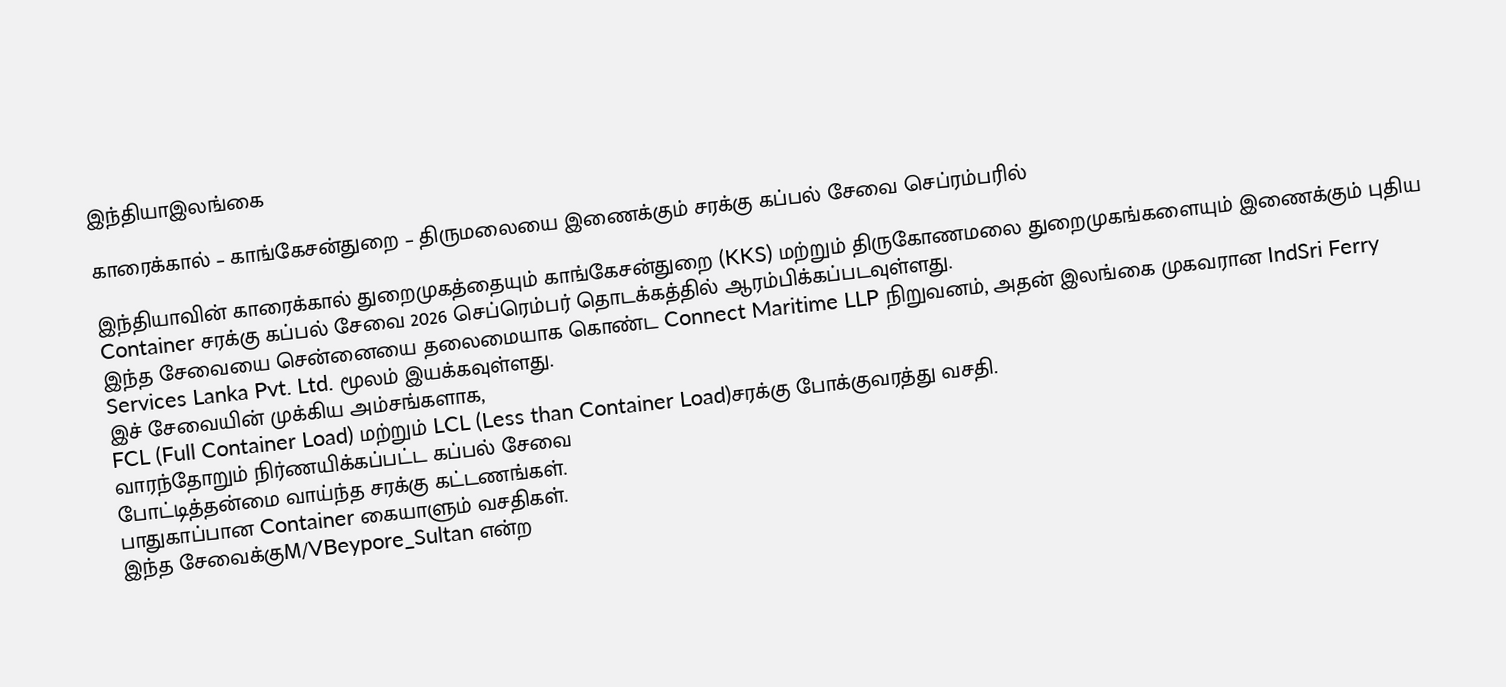இந்தியாஇலங்கை

காரைக்கால் – காங்கேசன்துறை – திருமலையை இணைக்கும் சரக்கு கப்பல் சேவை செப்ரம்பரில்

இந்தியாவின் காரைக்கால் துறைமுகத்தையும் காங்கேசன்துறை (KKS) மற்றும் திருகோணமலை துறைமுகங்களையும் இணைக்கும் புதிய Container சரக்கு கப்பல் சேவை 2026 செப்ரெம்பர் தொடக்கத்தில் ஆரம்பிக்கப்படவுள்ளது.
இந்த சேவையை சென்னையை தலைமையாக கொண்ட Connect Maritime LLP நிறுவனம், அதன் இலங்கை முகவரான IndSri Ferry Services Lanka Pvt. Ltd. மூலம் இயக்கவுள்ளது.
இச் சேவையின் முக்கிய அம்சங்களாக,
FCL (Full Container Load) மற்றும் LCL (Less than Container Load)சரக்கு போக்குவரத்து வசதி.
வாரந்தோறும் நிர்ணயிக்கப்பட்ட கப்பல் சேவை
போட்டித்தன்மை வாய்ந்த சரக்கு கட்டணங்கள்.
பாதுகாப்பான Container கையாளும் வசதிகள்.
இந்த சேவைக்குM/VBeypore_Sultan என்ற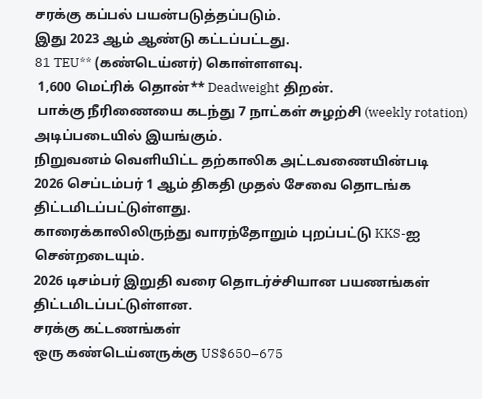சரக்கு கப்பல் பயன்படுத்தப்படும்.
இது 2023 ஆம் ஆண்டு கட்டப்பட்டது.
81 TEU** (கண்டெய்னர்) கொள்ளளவு.
 1,600 மெட்ரிக் தொன்** Deadweight திறன்.
 பாக்கு நீரிணையை கடந்து 7 நாட்கள் சுழற்சி (weekly rotation) அடிப்படையில் இயங்கும்.
நிறுவனம் வெளியிட்ட தற்காலிக அட்டவணையின்படி
2026 செப்டம்பர் 1 ஆம் திகதி முதல் சேவை தொடங்க திட்டமிடப்பட்டுள்ளது.
காரைக்காலிலிருந்து வாரந்தோறும் புறப்பட்டு KKS-ஐ சென்றடையும்.
2026 டிசம்பர் இறுதி வரை தொடர்ச்சியான பயணங்கள் திட்டமிடப்பட்டுள்ளன.
சரக்கு கட்டணங்கள்
ஒரு கண்டெய்னருக்கு US$650–675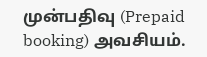முன்பதிவு (Prepaid booking) அவசியம்.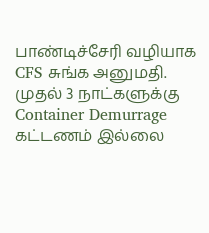பாண்டிச்சேரி வழியாக CFS சுங்க அனுமதி.
முதல் 3 நாட்களுக்கு Container Demurrage கட்டணம் இல்லை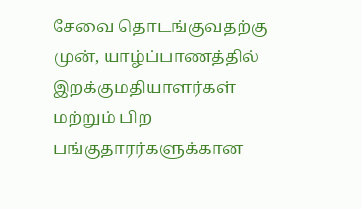சேவை தொடங்குவதற்கு முன், யாழ்ப்பாணத்தில் இறக்குமதியாளர்கள் மற்றும் பிற பங்குதாரர்களுக்கான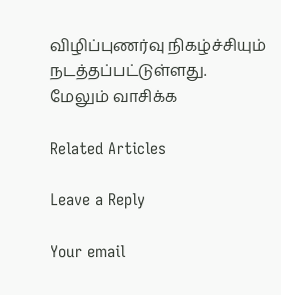விழிப்புணர்வு நிகழ்ச்சியும் நடத்தப்பட்டுள்ளது.
மேலும் வாசிக்க

Related Articles

Leave a Reply

Your email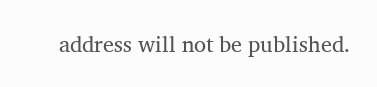address will not be published.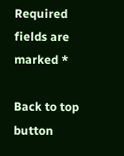Required fields are marked *

Back to top button